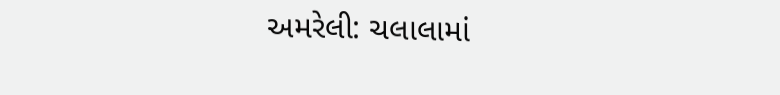અમરેલી: ચલાલામાં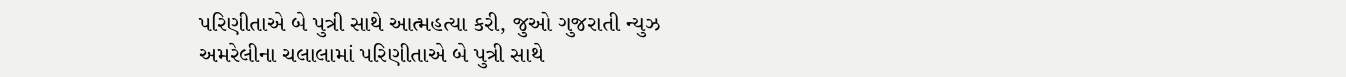પરિણીતાએ બે પુત્રી સાથે આત્મહત્યા કરી, જુઓ ગુજરાતી ન્યુઝ
અમરેલીના ચલાલામાં પરિણીતાએ બે પુત્રી સાથે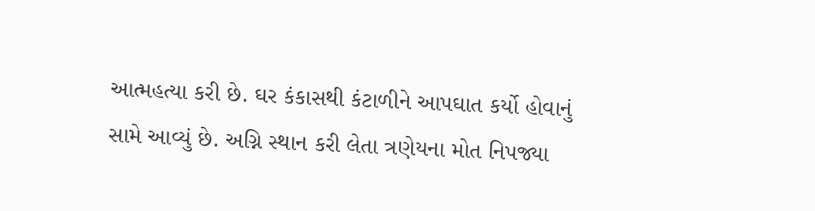આત્મહત્યા કરી છે. ઘર કંકાસથી કંટાળીને આપઘાત કર્યો હોવાનું સામે આવ્યું છે. અગ્નિ સ્થાન કરી લેતા ત્રણેયના મોત નિપજ્યા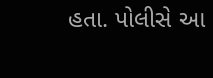હતા. પોલીસે આ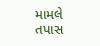મામલે તપાસ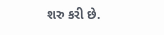શરુ કરી છે.